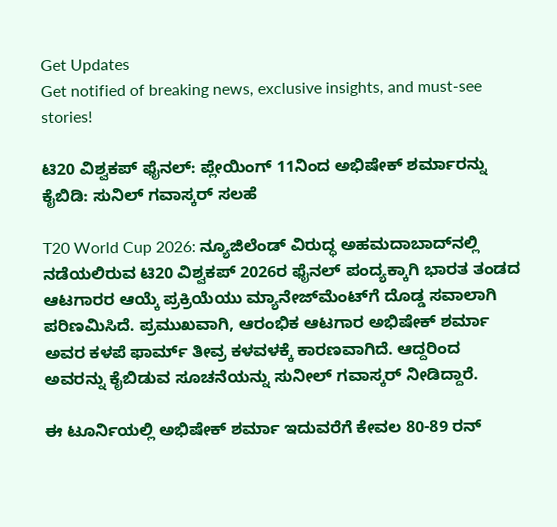Get Updates
Get notified of breaking news, exclusive insights, and must-see stories!

ಟಿ20 ವಿಶ್ವಕಪ್‌ ಫೈನಲ್‌: ಪ್ಲೇಯಿಂಗ್‌ 11ನಿಂದ ಅಭಿಷೇಕ್‌ ಶರ್ಮಾರನ್ನು ಕೈಬಿಡಿ: ಸುನಿಲ್ ಗವಾಸ್ಕರ್ ಸಲಹೆ

T20 World Cup 2026: ನ್ಯೂಜಿಲೆಂಡ್‌ ವಿರುದ್ಧ ಅಹಮದಾಬಾದ್‌ನಲ್ಲಿ ನಡೆಯಲಿರುವ ಟಿ20 ವಿಶ್ವಕಪ್ 2026ರ ಫೈನಲ್ ಪಂದ್ಯಕ್ಕಾಗಿ ಭಾರತ ತಂಡದ ಆಟಗಾರರ ಆಯ್ಕೆ ಪ್ರಕ್ರಿಯೆಯು ಮ್ಯಾನೇಜ್‌ಮೆಂಟ್‌ಗೆ ದೊಡ್ಡ ಸವಾಲಾಗಿ ಪರಿಣಮಿಸಿದೆ. ಪ್ರಮುಖವಾಗಿ, ಆರಂಭಿಕ ಆಟಗಾರ ಅಭಿಷೇಕ್ ಶರ್ಮಾ ಅವರ ಕಳಪೆ ಫಾರ್ಮ್ ತೀವ್ರ ಕಳವಳಕ್ಕೆ ಕಾರಣವಾಗಿದೆ. ಆದ್ದರಿಂದ ಅವರನ್ನು ಕೈಬಿಡುವ ಸೂಚನೆಯನ್ನು ಸುನೀಲ್ ಗವಾಸ್ಕರ್ ನೀಡಿದ್ದಾರೆ.

ಈ ಟೂರ್ನಿಯಲ್ಲಿ ಅಭಿಷೇಕ್ ಶರ್ಮಾ ಇದುವರೆಗೆ ಕೇವಲ 80-89 ರನ್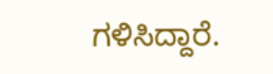ಗಳಿಸಿದ್ದಾರೆ.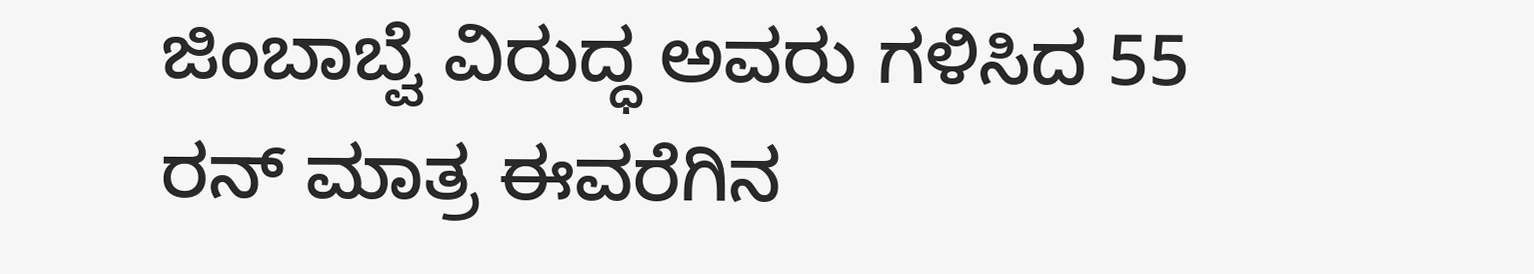ಜಿಂಬಾಬ್ವೆ ವಿರುದ್ಧ ಅವರು ಗಳಿಸಿದ 55 ರನ್ ಮಾತ್ರ ಈವರೆಗಿನ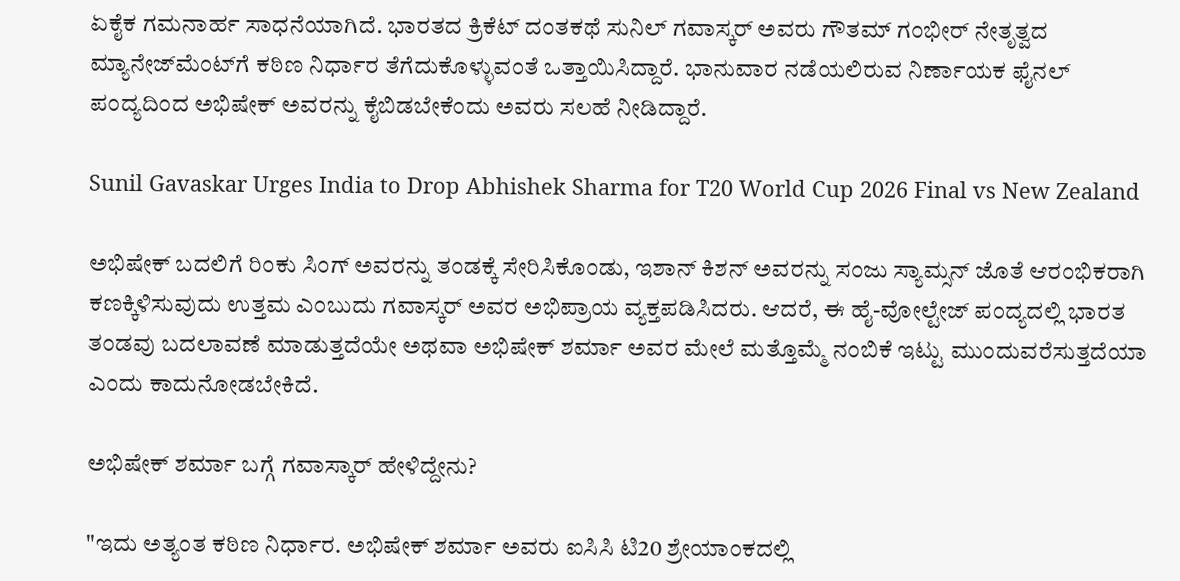ಏಕೈಕ ಗಮನಾರ್ಹ ಸಾಧನೆಯಾಗಿದೆ. ಭಾರತದ ಕ್ರಿಕೆಟ್ ದಂತಕಥೆ ಸುನಿಲ್ ಗವಾಸ್ಕರ್ ಅವರು ಗೌತಮ್ ಗಂಭೀರ್ ನೇತೃತ್ವದ ಮ್ಯಾನೇಜ್‌ಮೆಂಟ್‌ಗೆ ಕಠಿಣ ನಿರ್ಧಾರ ತೆಗೆದುಕೊಳ್ಳುವಂತೆ ಒತ್ತಾಯಿಸಿದ್ದಾರೆ. ಭಾನುವಾರ ನಡೆಯಲಿರುವ ನಿರ್ಣಾಯಕ ಫೈನಲ್ ಪಂದ್ಯದಿಂದ ಅಭಿಷೇಕ್ ಅವರನ್ನು ಕೈಬಿಡಬೇಕೆಂದು ಅವರು ಸಲಹೆ ನೀಡಿದ್ದಾರೆ.

Sunil Gavaskar Urges India to Drop Abhishek Sharma for T20 World Cup 2026 Final vs New Zealand

ಅಭಿಷೇಕ್ ಬದಲಿಗೆ ರಿಂಕು ಸಿಂಗ್ ಅವರನ್ನು ತಂಡಕ್ಕೆ ಸೇರಿಸಿಕೊಂಡು, ಇಶಾನ್ ಕಿಶನ್ ಅವರನ್ನು ಸಂಜು ಸ್ಯಾಮ್ಸನ್ ಜೊತೆ ಆರಂಭಿಕರಾಗಿ ಕಣಕ್ಕಿಳಿಸುವುದು ಉತ್ತಮ ಎಂಬುದು ಗವಾಸ್ಕರ್ ಅವರ ಅಭಿಪ್ರಾಯ ವ್ಯಕ್ತಪಡಿಸಿದರು. ಆದರೆ, ಈ ಹೈ-ವೋಲ್ಟೇಜ್ ಪಂದ್ಯದಲ್ಲಿ ಭಾರತ ತಂಡವು ಬದಲಾವಣೆ ಮಾಡುತ್ತದೆಯೇ ಅಥವಾ ಅಭಿಷೇಕ್ ಶರ್ಮಾ ಅವರ ಮೇಲೆ ಮತ್ತೊಮ್ಮೆ ನಂಬಿಕೆ ಇಟ್ಟು ಮುಂದುವರೆಸುತ್ತದೆಯಾ ಎಂದು ಕಾದುನೋಡಬೇಕಿದೆ.

ಅಭಿಷೇಕ್ ಶರ್ಮಾ ಬಗ್ಗೆ ಗವಾಸ್ಕಾರ್ ಹೇಳಿದ್ದೇನು?

"ಇದು ಅತ್ಯಂತ ಕಠಿಣ ನಿರ್ಧಾರ. ಅಭಿಷೇಕ್ ಶರ್ಮಾ ಅವರು ಐಸಿಸಿ ಟಿ20 ಶ್ರೇಯಾಂಕದಲ್ಲಿ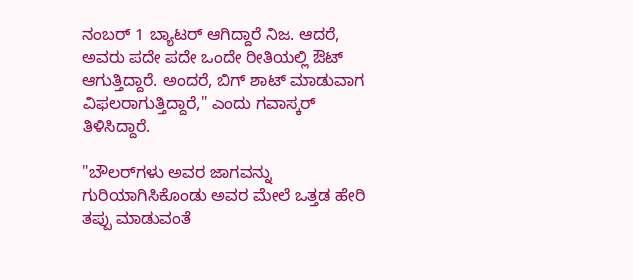ನಂಬರ್ 1 ಬ್ಯಾಟರ್ ಆಗಿದ್ದಾರೆ ನಿಜ. ಆದರೆ, ಅವರು ಪದೇ ಪದೇ ಒಂದೇ ರೀತಿಯಲ್ಲಿ ಔಟ್ ಆಗುತ್ತಿದ್ದಾರೆ. ಅಂದರೆ, ಬಿಗ್‌ ಶಾಟ್‌ ಮಾಡುವಾಗ ವಿಫಲರಾಗುತ್ತಿದ್ದಾರೆ," ಎಂದು ಗವಾಸ್ಕರ್ ತಿಳಿಸಿದ್ದಾರೆ.

"ಬೌಲರ್‌ಗಳು ಅವರ ಜಾಗವನ್ನು ಗುರಿಯಾಗಿಸಿಕೊಂಡು ಅವರ ಮೇಲೆ ಒತ್ತಡ ಹೇರಿ ತಪ್ಪು ಮಾಡುವಂತೆ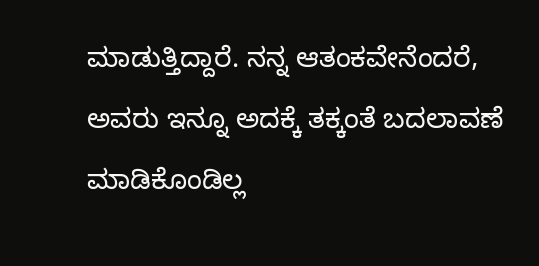ಮಾಡುತ್ತಿದ್ದಾರೆ. ನನ್ನ ಆತಂಕವೇನೆಂದರೆ, ಅವರು ಇನ್ನೂ ಅದಕ್ಕೆ ತಕ್ಕಂತೆ ಬದಲಾವಣೆ ಮಾಡಿಕೊಂಡಿಲ್ಲ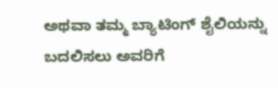ಅಥವಾ ತಮ್ಮ ಬ್ಯಾಟಿಂಗ್ ಶೈಲಿಯನ್ನು ಬದಲಿಸಲು ಅವರಿಗೆ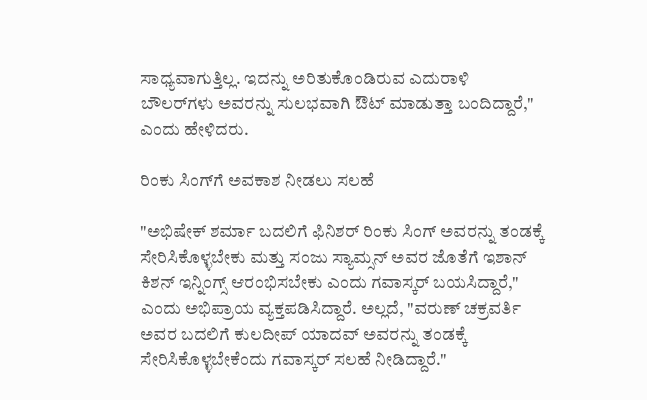ಸಾಧ್ಯವಾಗುತ್ತಿಲ್ಲ. ಇದನ್ನು ಅರಿತುಕೊಂಡಿರುವ ಎದುರಾಳಿ ಬೌಲರ್‌ಗಳು ಅವರನ್ನು ಸುಲಭವಾಗಿ ಔಟ್‌ ಮಾಡುತ್ತಾ ಬಂದಿದ್ದಾರೆ," ಎಂದು ಹೇಳಿದರು.

ರಿಂಕು ಸಿಂಗ್‌ಗೆ ಅವಕಾಶ ನೀಡಲು ಸಲಹೆ

"ಅಭಿಷೇಕ್ ಶರ್ಮಾ ಬದಲಿಗೆ ಫಿನಿಶರ್ ರಿಂಕು ಸಿಂಗ್ ಅವರನ್ನು ತಂಡಕ್ಕೆ ಸೇರಿಸಿಕೊಳ್ಳಬೇಕು ಮತ್ತು ಸಂಜು ಸ್ಯಾಮ್ಸನ್ ಅವರ ಜೊತೆಗೆ ಇಶಾನ್ ಕಿಶನ್ ಇನ್ನಿಂಗ್ಸ್ ಆರಂಭಿಸಬೇಕು ಎಂದು ಗವಾಸ್ಕರ್ ಬಯಸಿದ್ದಾರೆ," ಎಂದು ಅಭಿಪ್ರಾಯ ವ್ಯಕ್ತಪಡಿಸಿದ್ದಾರೆ. ಅಲ್ಲದೆ, "ವರುಣ್ ಚಕ್ರವರ್ತಿ ಅವರ ಬದಲಿಗೆ ಕುಲದೀಪ್ ಯಾದವ್ ಅವರನ್ನು ತಂಡಕ್ಕೆ ಸೇರಿಸಿಕೊಳ್ಳಬೇಕೆಂದು ಗವಾಸ್ಕರ್ ಸಲಹೆ ನೀಡಿದ್ದಾರೆ."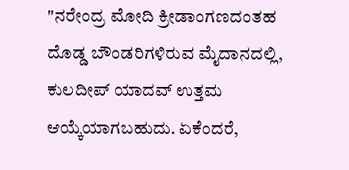"ನರೇಂದ್ರ ಮೋದಿ ಕ್ರೀಡಾಂಗಣದಂತಹ ದೊಡ್ಡ ಬೌಂಡರಿಗಳಿರುವ ಮೈದಾನದಲ್ಲಿ, ಕುಲದೀಪ್ ಯಾದವ್ ಉತ್ತಮ ಆಯ್ಕೆಯಾಗಬಹುದು. ಏಕೆಂದರೆ,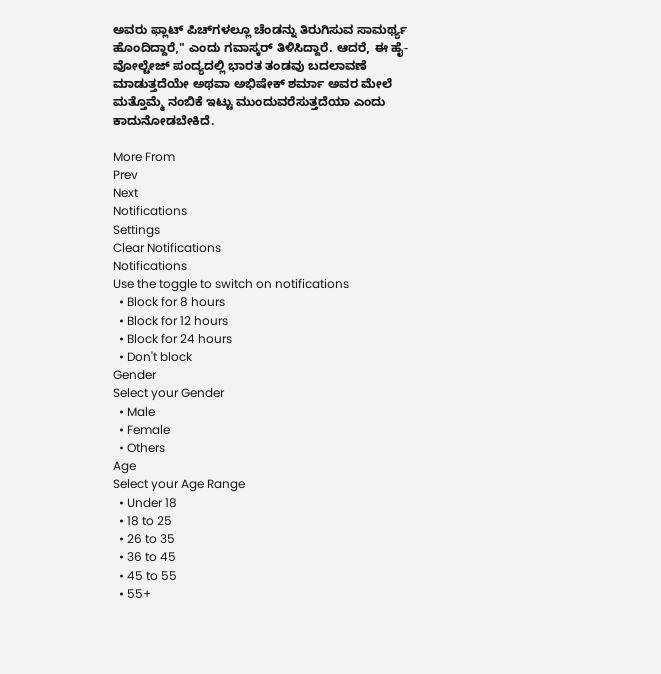ಅವರು ಫ್ಲಾಟ್ ಪಿಚ್‌ಗಳಲ್ಲೂ ಚೆಂಡನ್ನು ತಿರುಗಿಸುವ ಸಾಮರ್ಥ್ಯ ಹೊಂದಿದ್ದಾರೆ," ಎಂದು ಗವಾಸ್ಕರ್ ತಿಳಿಸಿದ್ದಾರೆ. ಆದರೆ, ಈ ಹೈ-ವೋಲ್ಟೇಜ್ ಪಂದ್ಯದಲ್ಲಿ ಭಾರತ ತಂಡವು ಬದಲಾವಣೆ ಮಾಡುತ್ತದೆಯೇ ಅಥವಾ ಅಭಿಷೇಕ್ ಶರ್ಮಾ ಅವರ ಮೇಲೆ ಮತ್ತೊಮ್ಮೆ ನಂಬಿಕೆ ಇಟ್ಟು ಮುಂದುವರೆಸುತ್ತದೆಯಾ ಎಂದು ಕಾದುನೋಡಬೇಕಿದೆ.

More From
Prev
Next
Notifications
Settings
Clear Notifications
Notifications
Use the toggle to switch on notifications
  • Block for 8 hours
  • Block for 12 hours
  • Block for 24 hours
  • Don't block
Gender
Select your Gender
  • Male
  • Female
  • Others
Age
Select your Age Range
  • Under 18
  • 18 to 25
  • 26 to 35
  • 36 to 45
  • 45 to 55
  • 55+